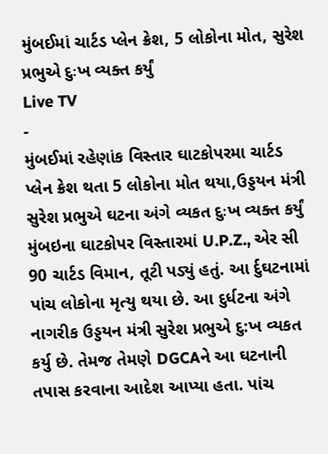મુંબઈમાં ચાર્ટડ પ્લેન ક્રેશ, 5 લોકોના મોત, સુરેશ પ્રભુએ દુઃખ વ્યક્ત કર્યું
Live TV
-
મુંબઈમાં રહેણાંક વિસ્તાર ઘાટકોપરમા ચાર્ટડ પ્લેન ક્રેશ થતા 5 લોકોના મોત થયા,ઉડ્ડયન મંત્રી સુરેશ પ્રભુએ ઘટના અંગે વ્યકત દુઃખ વ્યક્ત કર્યું
મુંબઇના ઘાટકોપર વિસ્તારમાં U.P.Z., એર સી 90 ચાર્ટડ વિમાન, તૂટી પડ્યું હતું. આ ર્દુઘટનામાં પાંચ લોકોના મૃત્યુ થયા છે. આ દુર્ધટના અંગે નાગરીક ઉડ્ડયન મંત્રી સુરેશ પ્રભુએ દુ:ખ વ્યકત કર્યુ છે. તેમજ તેમણે DGCAને આ ઘટનાની તપાસ કરવાના આદેશ આપ્યા હતા. પાંચ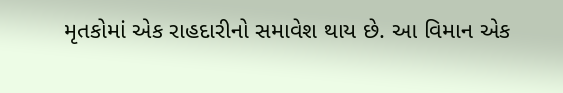મૃતકોમાં એક રાહદારીનો સમાવેશ થાય છે. આ વિમાન એક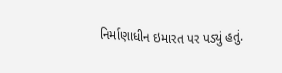નિર્માણાધીન ઇમારત પર પડ્યું હતું.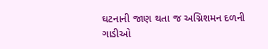ઘટનાની જાણ થતા જ અગ્નિશમન દળની ગાડીઓ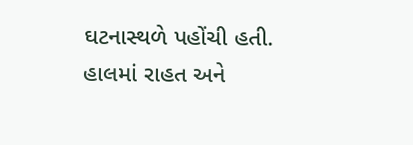ઘટનાસ્થળે પહોંચી હતી. હાલમાં રાહત અને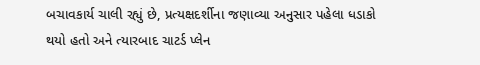બચાવકાર્ય ચાલી રહ્યું છે, પ્રત્યક્ષદર્શીના જણાવ્યા અનુસાર પહેલા ધડાકો થયો હતો અને ત્યારબાદ ચાટર્ડ પ્લેન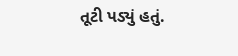તૂટી પડ્યું હતું.